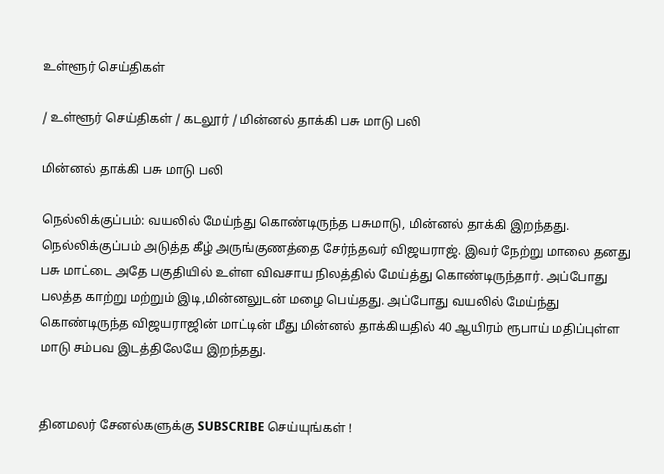உள்ளூர் செய்திகள்

/ உள்ளூர் செய்திகள் / கடலூர் / மின்னல் தாக்கி பசு மாடு பலி

மின்னல் தாக்கி பசு மாடு பலி

நெல்லிக்குப்பம்: வயலில் மேய்ந்து கொண்டிருந்த பசுமாடு, மின்னல் தாக்கி இறந்தது. நெல்லிக்குப்பம் அடுத்த கீழ் அருங்குணத்தை சேர்ந்தவர் விஜயராஜ். இவர் நேற்று மாலை தனது பசு மாட்டை அதே பகுதியில் உள்ள விவசாய நிலத்தில் மேய்த்து கொண்டிருந்தார். அப்போது பலத்த காற்று மற்றும் இடி,மின்னலுடன் மழை பெய்தது. அப்போது வயலில் மேய்ந்து கொண்டிருந்த விஜயராஜின் மாட்டின் மீது மின்னல் தாக்கியதில் 40 ஆயிரம் ரூபாய் மதிப்புள்ள மாடு சம்பவ இடத்திலேயே இறந்தது.


தினமலர் சேனல்களுக்கு SUBSCRIBE செய்யுங்கள் !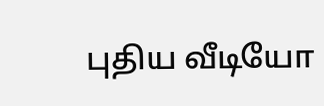புதிய வீடியோ